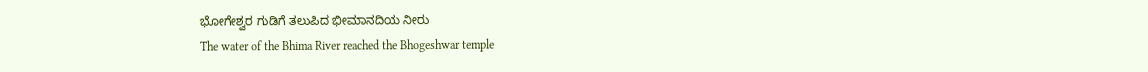ಭೋಗೇಶ್ವರ ಗುಡಿಗೆ ತಲುಪಿದ ಭೀಮಾನದಿಯ ನೀರು
The water of the Bhima River reached the Bhogeshwar temple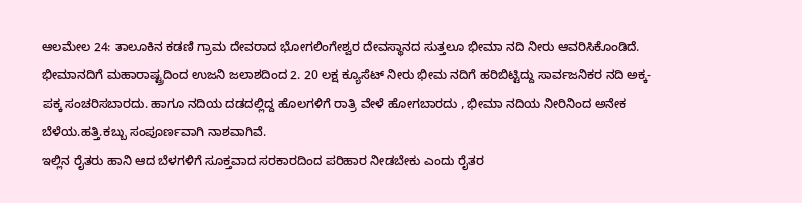ಆಲಮೇಲ 24: ತಾಲೂಕಿನ ಕಡಣಿ ಗ್ರಾಮ ದೇವರಾದ ಭೋಗಲಿಂಗೇಶ್ವರ ದೇವಸ್ಥಾನದ ಸುತ್ತಲೂ ಭೀಮಾ ನದಿ ನೀರು ಆವರಿಸಿಕೊಂಡಿದೆ. ಭೀಮಾನದಿಗೆ ಮಹಾರಾಷ್ಟ್ರದಿಂದ ಉಜನಿ ಜಲಾಶದಿಂದ 2. 20 ಲಕ್ಷ ಕ್ಯೂಸೆಟ್ ನೀರು ಭೀಮ ನದಿಗೆ ಹರಿಬಿಟ್ಟಿದ್ದು ಸಾರ್ವಜನಿಕರ ನದಿ ಅಕ್ಕ-ಪಕ್ಕ ಸಂಚರಿಸಬಾರದು. ಹಾಗೂ ನದಿಯ ದಡದಲ್ಲಿದ್ದ ಹೊಲಗಳಿಗೆ ರಾತ್ರಿ ವೇಳೆ ಹೋಗಬಾರದು , ಭೀಮಾ ನದಿಯ ನೀರಿನಿಂದ ಅನೇಕ ಬೆಳೆಯ.ಹತ್ತಿ.ಕಬ್ಬು ಸಂಪೂರ್ಣವಾಗಿ ನಾಶವಾಗಿವೆ.
ಇಲ್ಲಿನ ರೈತರು ಹಾನಿ ಆದ ಬೆಳಗಳಿಗೆ ಸೂಕ್ತವಾದ ಸರಕಾರದಿಂದ ಪರಿಹಾರ ನೀಡಬೇಕು ಎಂದು ರೈತರ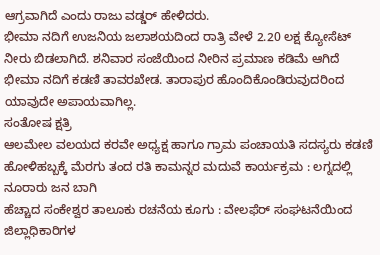ಆಗ್ರವಾಗಿದೆ ಎಂದು ರಾಜು ವಡ್ಡರ್ ಹೇಳಿದರು.
ಭೀಮಾ ನದಿಗೆ ಉಜನಿಯ ಜಲಾಶಯದಿಂದ ರಾತ್ರಿ ವೇಳೆ 2.20 ಲಕ್ಷ ಕ್ಯೋಸೆಟ್ ನೀರು ಬಿಡಲಾಗಿದೆ. ಶನಿವಾರ ಸಂಜೆಯಿಂದ ನೀರಿನ ಪ್ರಮಾಣ ಕಡಿಮೆ ಆಗಿದೆ ಭೀಮಾ ನದಿಗೆ ಕಡಣಿ ತಾವರಖೇಡ. ತಾರಾಪುರ ಹೊಂದಿಕೊಂಡಿರುವುದರಿಂದ ಯಾವುದೇ ಅಪಾಯವಾಗಿಲ್ಲ.
ಸಂತೋಷ ಕ್ಷತ್ರಿ
ಆಲಮೇಲ ವಲಯದ ಕರವೇ ಅಧ್ಯಕ್ಷ ಹಾಗೂ ಗ್ರಾಮ ಪಂಚಾಯತಿ ಸದಸ್ಯರು ಕಡಣಿ
ಹೋಳಿಹಬ್ಬಕ್ಕೆ ಮೆರಗು ತಂದ ರತಿ ಕಾಮನ್ನರ ಮದುವೆ ಕಾರ್ಯಕ್ರಮ : ಲಗ್ನದಲ್ಲಿ ನೂರಾರು ಜನ ಬಾಗಿ
ಹೆಚ್ಚಾದ ಸಂಕೇಶ್ವರ ತಾಲೂಕು ರಚನೆಯ ಕೂಗು : ವೇಲಫೆರ್ ಸಂಘಟನೆಯಿಂದ ಜಿಲ್ಲಾಧಿಕಾರಿಗಳ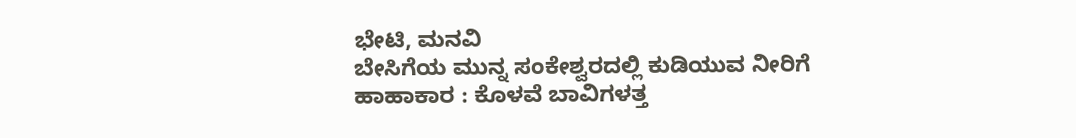ಭೇಟಿ, ಮನವಿ
ಬೇಸಿಗೆಯ ಮುನ್ನ ಸಂಕೇಶ್ವರದಲ್ಲಿ ಕುಡಿಯುವ ನೀರಿಗೆ ಹಾಹಾಕಾರ : ಕೊಳವೆ ಬಾವಿಗಳತ್ತ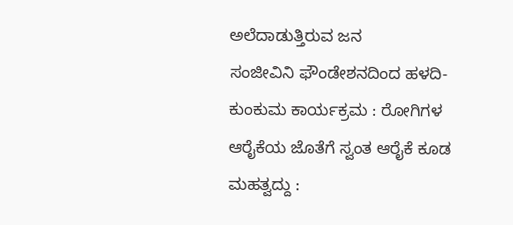ಅಲೆದಾಡುತ್ತಿರುವ ಜನ
ಸಂಜೀವಿನಿ ಫೌಂಡೇಶನದಿಂದ ಹಳದಿ-ಕುಂಕುಮ ಕಾರ್ಯಕ್ರಮ : ರೋಗಿಗಳ ಆರೈಕೆಯ ಜೊತೆಗೆ ಸ್ವಂತ ಆರೈಕೆ ಕೂಡ ಮಹತ್ವದ್ದು :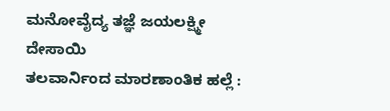ಮನೋವೈದ್ಯ ತಜ್ಞೆ ಜಯಲಕ್ಷ್ಮೀ ದೇಸಾಯಿ
ತಲವಾರ್ನಿಂದ ಮಾರಣಾಂತಿಕ ಹಲ್ಲೆ :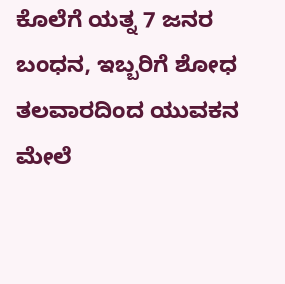ಕೊಲೆಗೆ ಯತ್ನ 7 ಜನರ ಬಂಧನ, ಇಬ್ಬರಿಗೆ ಶೋಧ
ತಲವಾರದಿಂದ ಯುವಕನ ಮೇಲೆ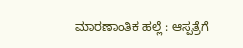ಮಾರಣಾಂತಿಕ ಹಲ್ಲೆ : ಆಸ್ಪತ್ರೆಗೆ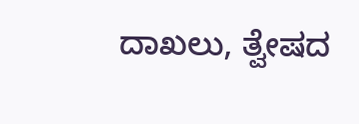ದಾಖಲು, ತ್ವೇಷದ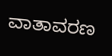ವಾತಾವರಣ